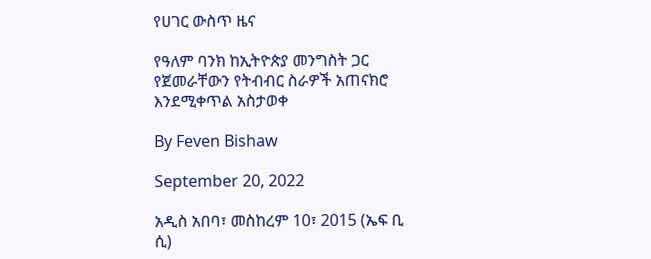የሀገር ውስጥ ዜና

የዓለም ባንክ ከኢትዮጵያ መንግስት ጋር የጀመራቸውን የትብብር ስራዎች አጠናክሮ እንደሚቀጥል አስታወቀ

By Feven Bishaw

September 20, 2022

አዲስ አበባ፣ መስከረም 10፣ 2015 (ኤፍ ቢ ሲ)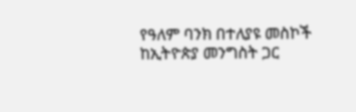የዓለም ባንክ በተለያዩ መስኮች ከኢትዮጵያ መንግስት ጋር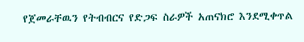የጀመራቸዉን የትብብርና የድጋፍ ስራዎች አጠናክሮ እንደሚቀጥል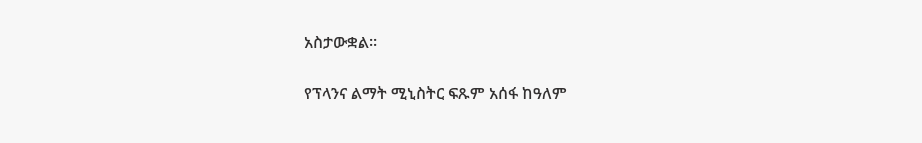አስታውቋል፡፡

የፕላንና ልማት ሚኒስትር ፍጹም አሰፋ ከዓለም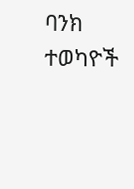ባንክ ተወካዮች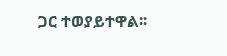ጋር ተወያይተዋል፡፡